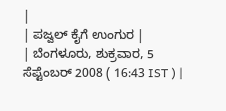|
| ಪಜ್ವಲ್ ಕೈಗೆ ಉಂಗುರ |
| ಬೆಂಗಳೂರು, ಶುಕ್ರವಾರ, 5 ಸೆಪ್ಟೆಂಬರ್ 2008 ( 16:43 IST ) |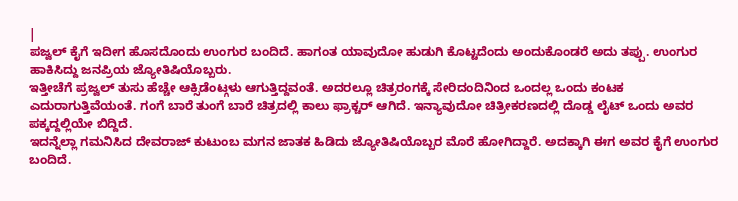|
ಪಜ್ವಲ್ ಕೈಗೆ ಇದೀಗ ಹೊಸದೊಂದು ಉಂಗುರ ಬಂದಿದೆ. ಹಾಗಂತ ಯಾವುದೋ ಹುಡುಗಿ ಕೊಟ್ಟದೆಂದು ಅಂದುಕೊಂಡರೆ ಅದು ತಪ್ಪು. ಉಂಗುರ ಹಾಕಿಸಿದ್ದು ಜನಪ್ರಿಯ ಜ್ಯೋತಿಷಿಯೊಬ್ಬರು.
ಇತ್ತೀಚೆಗೆ ಪ್ರಜ್ವಲ್ ತುಸು ಹೆಚ್ಚೇ ಆಕ್ಸಿಡೆಂಟ್ಗಳು ಆಗುತ್ತಿದ್ದವಂತೆ. ಅದರಲ್ಲೂ ಚಿತ್ರರಂಗಕ್ಕೆ ಸೇರಿದಂದಿನಿಂದ ಒಂದಲ್ಲ ಒಂದು ಕಂಟಕ ಎದುರಾಗುತ್ತಿವೆಯಂತೆ. ಗಂಗೆ ಬಾರೆ ತುಂಗೆ ಬಾರೆ ಚಿತ್ರದಲ್ಲಿ ಕಾಲು ಫ್ರಾಕ್ಚರ್ ಆಗಿದೆ. ಇನ್ಯಾವುದೋ ಚಿತ್ರೀಕರಣದಲ್ಲಿ ದೊಡ್ಡ ಲೈಟ್ ಒಂದು ಅವರ ಪಕ್ಕದ್ದಲ್ಲಿಯೇ ಬಿದ್ದಿದೆ.
ಇದನ್ನೆಲ್ಲಾ ಗಮನಿಸಿದ ದೇವರಾಜ್ ಕುಟುಂಬ ಮಗನ ಜಾತಕ ಹಿಡಿದು ಜ್ಯೋತಿಷಿಯೊಬ್ಬರ ಮೊರೆ ಹೋಗಿದ್ದಾರೆ. ಅದಕ್ಕಾಗಿ ಈಗ ಅವರ ಕೈಗೆ ಉಂಗುರ ಬಂದಿದೆ.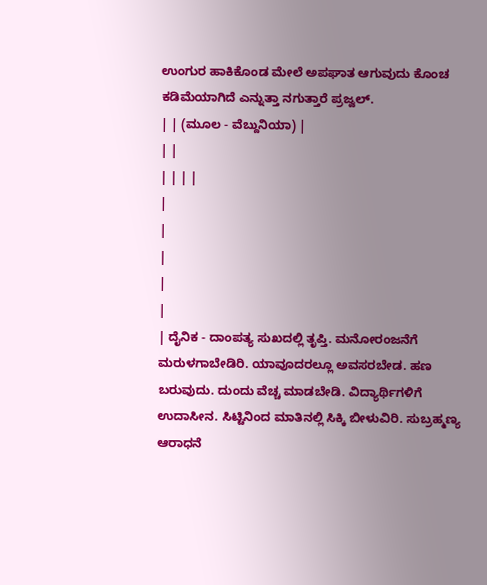ಉಂಗುರ ಹಾಕಿಕೊಂಡ ಮೇಲೆ ಅಪಘಾತ ಆಗುವುದು ಕೊಂಚ ಕಡಿಮೆಯಾಗಿದೆ ಎನ್ನುತ್ತಾ ನಗುತ್ತಾರೆ ಪ್ರಜ್ವಲ್.
| | (ಮೂಲ - ವೆಬ್ದುನಿಯಾ) |
| |
| | | |
|
|
|
|
|
| ದೈನಿಕ - ದಾಂಪತ್ಯ ಸುಖದಲ್ಲಿ ತೃಪ್ತಿ. ಮನೋರಂಜನೆಗೆ ಮರುಳಗಾಬೇಡಿರಿ. ಯಾವೂದರಲ್ಲೂ ಅವಸರಬೇಡ. ಹಣ ಬರುವುದು. ದುಂದು ವೆಚ್ಚ ಮಾಡಬೇಡಿ. ವಿದ್ಯಾರ್ಥಿಗಳಿಗೆ ಉದಾಸೀನ. ಸಿಟ್ಟಿನಿಂದ ಮಾತಿನಲ್ಲಿ ಸಿಕ್ಕಿ ಬೀಳುವಿರಿ. ಸುಬ್ರಹ್ಮಣ್ಯ ಆರಾಧನೆ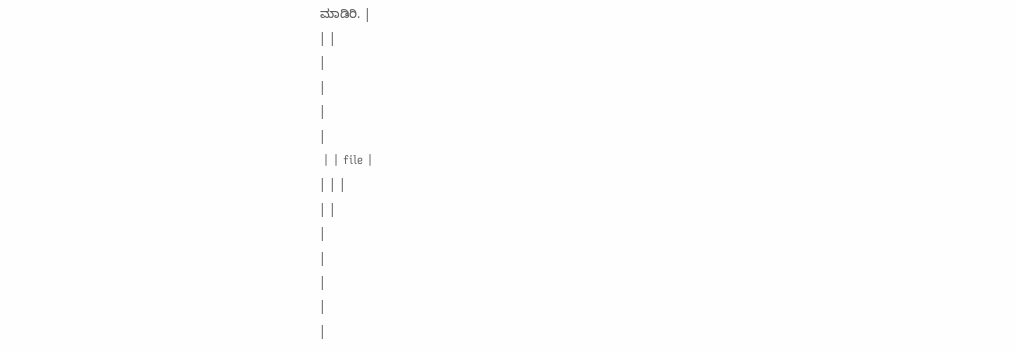ಮಾಡಿರಿ. |
| |
|
|
|
|
 | | file |
| | |
| |
|
|
|
|
|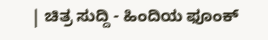| ಚಿತ್ರ ಸುದ್ದಿ - ಹಿಂದಿಯ ಫೂಂಕ್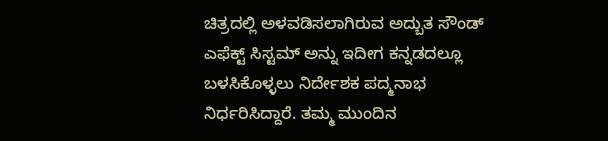ಚಿತ್ರದಲ್ಲಿ ಅಳವಡಿಸಲಾಗಿರುವ ಅದ್ಬುತ ಸೌಂಡ್ ಎಫೆಕ್ಟ್ ಸಿಸ್ಟಮ್ ಅನ್ನು ಇದೀಗ ಕನ್ನಡದಲ್ಲೂ ಬಳಸಿಕೊಳ್ಳಲು ನಿರ್ದೇಶಕ ಪದ್ಮನಾಭ ನಿರ್ಧರಿಸಿದ್ದಾರೆ. ತಮ್ಮ ಮುಂದಿನ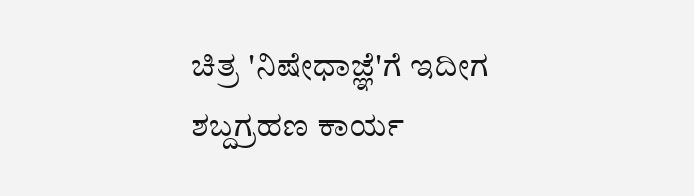ಚಿತ್ರ 'ನಿಷೇಧಾಜ್ಞೆ'ಗೆ ಇದೀಗ ಶಬ್ದಗ್ರಹಣ ಕಾರ್ಯ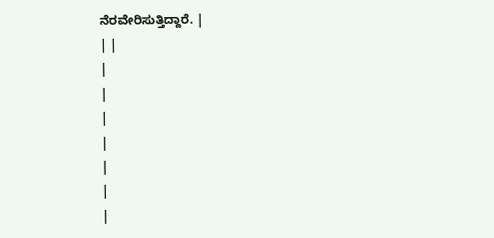ನೆರವೇರಿಸುತ್ತಿದ್ದಾರೆ. |
| |
|
|
|
|
|
|
|